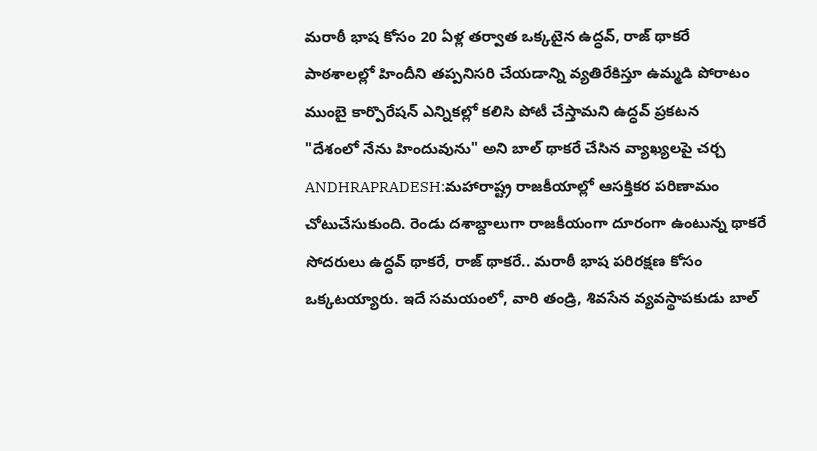మరాఠీ భాష కోసం 20 ఏళ్ల తర్వాత ఒక్కటైన ఉద్ధవ్, రాజ్ థాకరే
పాఠశాలల్లో హిందీని తప్పనిసరి చేయడాన్ని వ్యతిరేకిస్తూ ఉమ్మడి పోరాటం
ముంబై కార్పొరేషన్ ఎన్నికల్లో కలిసి పోటీ చేస్తామని ఉద్ధవ్ ప్రకటన
"దేశంలో నేను హిందువును" అని బాల్ థాకరే చేసిన వ్యాఖ్యలపై చర్చ
ANDHRAPRADESH:మహారాష్ట్ర రాజకీయాల్లో ఆసక్తికర పరిణామం చోటుచేసుకుంది. రెండు దశాబ్దాలుగా రాజకీయంగా దూరంగా ఉంటున్న థాకరే సోదరులు ఉద్ధవ్ థాకరే, రాజ్ థాకరే.. మరాఠీ భాష పరిరక్షణ కోసం ఒక్కటయ్యారు. ఇదే సమయంలో, వారి తండ్రి, శివసేన వ్యవస్థాపకుడు బాల్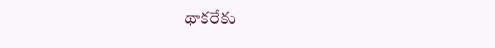థాకరేకు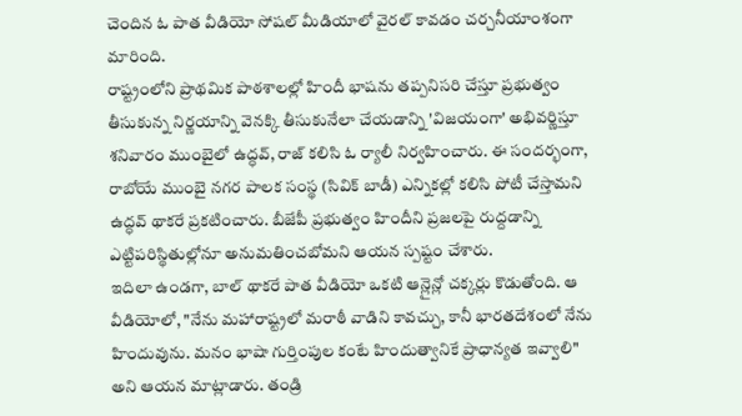చెందిన ఓ పాత వీడియో సోషల్ మీడియాలో వైరల్ కావడం చర్చనీయాంశంగా మారింది.
రాష్ట్రంలోని ప్రాథమిక పాఠశాలల్లో హిందీ భాషను తప్పనిసరి చేస్తూ ప్రభుత్వం తీసుకున్న నిర్ణయాన్ని వెనక్కి తీసుకునేలా చేయడాన్ని 'విజయంగా' అభివర్ణిస్తూ శనివారం ముంబైలో ఉద్ధవ్, రాజ్ కలిసి ఓ ర్యాలీ నిర్వహించారు. ఈ సందర్భంగా, రాబోయే ముంబై నగర పాలక సంస్థ (సివిక్ బాడీ) ఎన్నికల్లో కలిసి పోటీ చేస్తామని ఉద్ధవ్ థాకరే ప్రకటించారు. బీజేపీ ప్రభుత్వం హిందీని ప్రజలపై రుద్దడాన్ని ఎట్టిపరిస్థితుల్లోనూ అనుమతించబోమని ఆయన స్పష్టం చేశారు.
ఇదిలా ఉండగా, బాల్ థాకరే పాత వీడియో ఒకటి ఆన్లైన్లో చక్కర్లు కొడుతోంది. ఆ వీడియోలో, "నేను మహారాష్ట్రలో మరాఠీ వాడిని కావచ్చు, కానీ భారతదేశంలో నేను హిందువును. మనం భాషా గుర్తింపుల కంటే హిందుత్వానికే ప్రాధాన్యత ఇవ్వాలి" అని ఆయన మాట్లాడారు. తండ్రి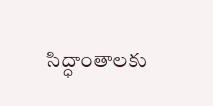సిద్ధాంతాలకు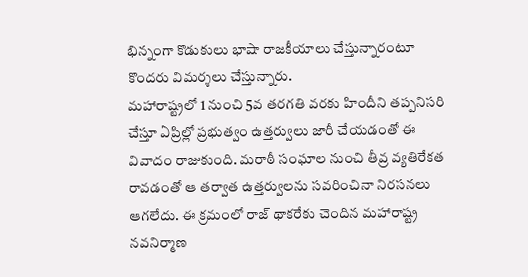భిన్నంగా కొడుకులు భాషా రాజకీయాలు చేస్తున్నారంటూ కొందరు విమర్శలు చేస్తున్నారు.
మహారాష్ట్రలో 1 నుంచి 5వ తరగతి వరకు హిందీని తప్పనిసరి చేస్తూ ఏప్రిల్లో ప్రభుత్వం ఉత్తర్వులు జారీ చేయడంతో ఈ వివాదం రాజుకుంది. మరాఠీ సంఘాల నుంచి తీవ్ర వ్యతిరేకత రావడంతో ఆ తర్వాత ఉత్తర్వులను సవరించినా నిరసనలు ఆగలేదు. ఈ క్రమంలో రాజ్ థాకరేకు చెందిన మహారాష్ట్ర నవనిర్మాణ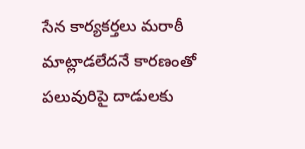సేన కార్యకర్తలు మరాఠీ మాట్లాడలేదనే కారణంతో పలువురిపై దాడులకు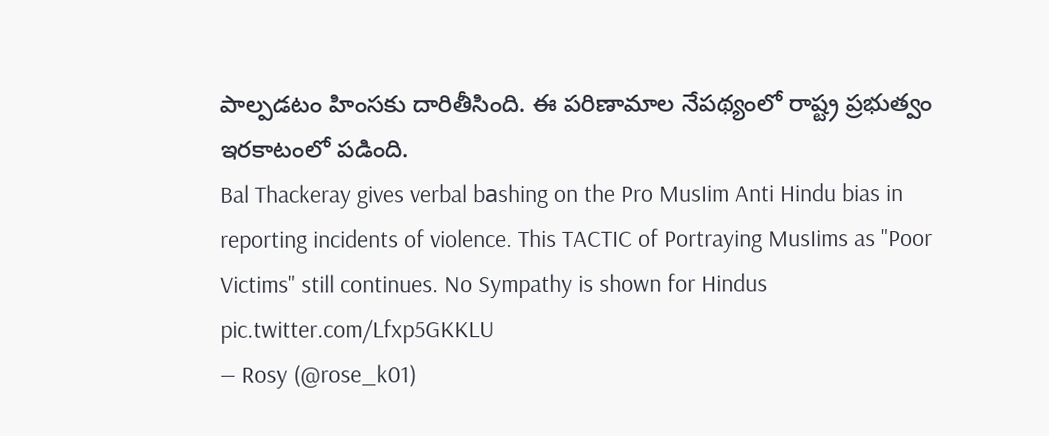పాల్పడటం హింసకు దారితీసింది. ఈ పరిణామాల నేపథ్యంలో రాష్ట్ర ప్రభుత్వం ఇరకాటంలో పడింది.
Bal Thackeray gives verbal bаshing on the Pro MusIim Anti Hindu bias in reporting incidents of violence. This TACTIC of Portraying MusIims as "Poor Victims" still continues. No Sympathy is shown for Hindus pic.twitter.com/Lfxp5GKKLU
— Rosy (@rose_k01)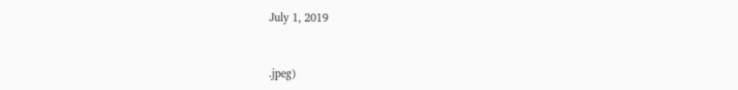July 1, 2019



.jpeg)